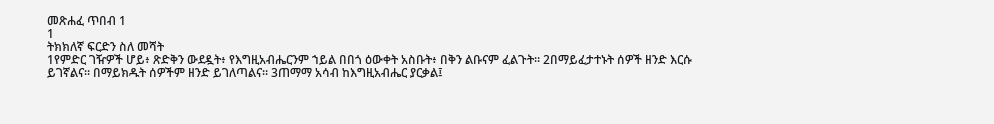መጽሐፈ ጥበብ 1
1
ትክክለኛ ፍርድን ስለ መሻት
1የምድር ገዥዎች ሆይ፥ ጽድቅን ውደዷት፥ የእግዚአብሔርንም ኀይል በበጎ ዕውቀት አስቡት፥ በቅን ልቡናም ፈልጉት። 2በማይፈታተኑት ሰዎች ዘንድ እርሱ ይገኛልና። በማይክዱት ሰዎችም ዘንድ ይገለጣልና። 3ጠማማ አሳብ ከእግዚአብሔር ያርቃል፤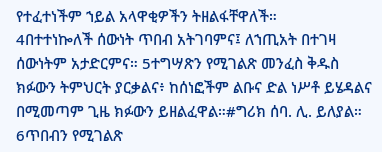የተፈተነችም ኀይል አላዋቂዎችን ትዘልፋቸዋለች።
4በተተነኰለች ሰውነት ጥበብ አትገባምና፤ ለኀጢአት በተገዛ ሰውነትም አታድርምና። 5ተግሣጽን የሚገልጽ መንፈስ ቅዱስ ክፉውን ትምህርት ያርቃልና፥ ከሰነፎችም ልቡና ድል ነሥቶ ይሄዳልና በሚመጣም ጊዜ ክፉውን ይዘልፈዋል።#ግሪክ ሰባ. ሊ. ይለያል። 6ጥበብን የሚገልጽ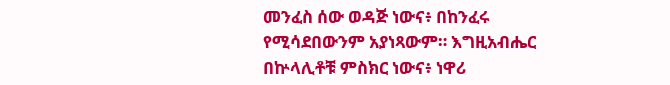መንፈስ ሰው ወዳጅ ነውና፥ በከንፈሩ የሚሳደበውንም አያነጻውም። እግዚአብሔር በኵላሊቶቹ ምስክር ነውና፥ ነዋሪ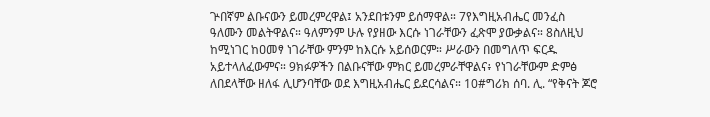ጕበኛም ልቡናውን ይመረምረዋል፤ አንደበቱንም ይሰማዋል። 7የእግዚአብሔር መንፈስ ዓለሙን መልትዋልና። ዓለምንም ሁሉ የያዘው እርሱ ነገራቸውን ፈጽሞ ያውቃልና። 8ስለዚህ ከሚነገር ከዐመፃ ነገራቸው ምንም ከእርሱ አይሰወርም። ሥራውን በመግለጥ ፍርዱ አይተላለፈውምና። 9ክፉዎችን በልቡናቸው ምክር ይመረምራቸዋልና፥ የነገራቸውም ድምፅ ለበደላቸው ዘለፋ ሊሆንባቸው ወደ እግዚአብሔር ይደርሳልና። 10#ግሪክ ሰባ. ሊ. “የቅናት ጆሮ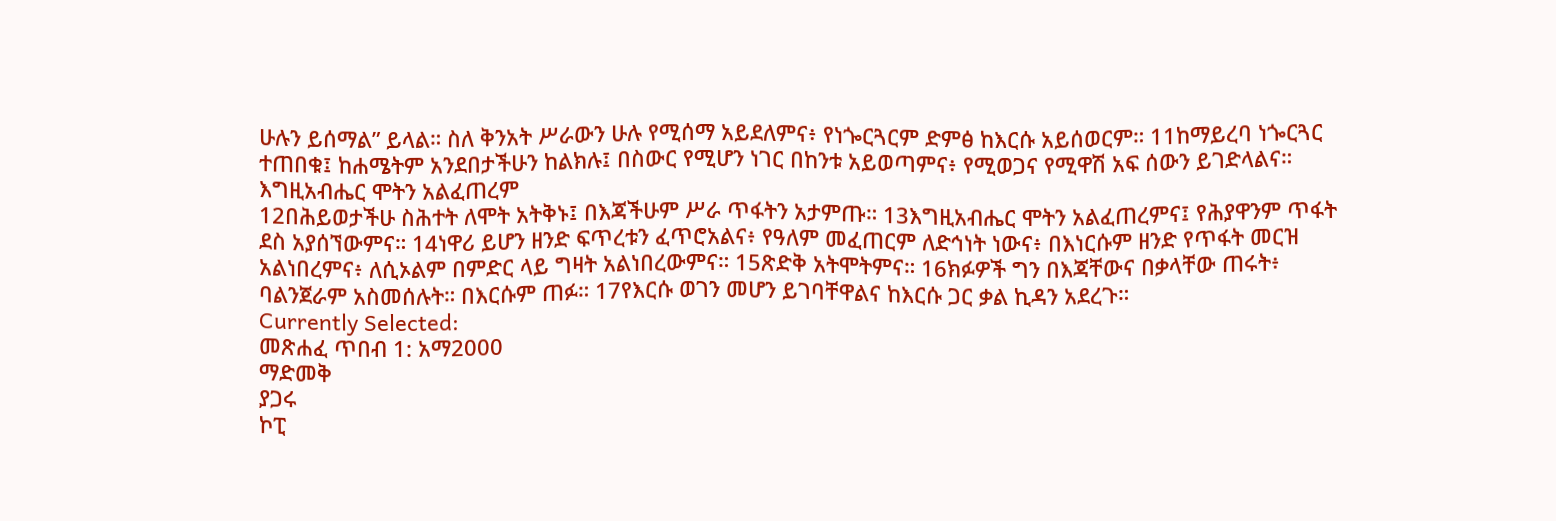ሁሉን ይሰማል” ይላል። ስለ ቅንአት ሥራውን ሁሉ የሚሰማ አይደለምና፥ የነጐርጓርም ድምፅ ከእርሱ አይሰወርም። 11ከማይረባ ነጐርጓር ተጠበቁ፤ ከሐሜትም አንደበታችሁን ከልክሉ፤ በስውር የሚሆን ነገር በከንቱ አይወጣምና፥ የሚወጋና የሚዋሽ አፍ ሰውን ይገድላልና።
እግዚአብሔር ሞትን አልፈጠረም
12በሕይወታችሁ ስሕተት ለሞት አትቅኑ፤ በእጃችሁም ሥራ ጥፋትን አታምጡ። 13እግዚአብሔር ሞትን አልፈጠረምና፤ የሕያዋንም ጥፋት ደስ አያሰኘውምና። 14ነዋሪ ይሆን ዘንድ ፍጥረቱን ፈጥሮአልና፥ የዓለም መፈጠርም ለድኅነት ነውና፥ በእነርሱም ዘንድ የጥፋት መርዝ አልነበረምና፥ ለሲኦልም በምድር ላይ ግዛት አልነበረውምና። 15ጽድቅ አትሞትምና። 16ክፉዎች ግን በእጃቸውና በቃላቸው ጠሩት፥ ባልንጀራም አስመሰሉት። በእርሱም ጠፉ። 17የእርሱ ወገን መሆን ይገባቸዋልና ከእርሱ ጋር ቃል ኪዳን አደረጉ።
Currently Selected:
መጽሐፈ ጥበብ 1: አማ2000
ማድመቅ
ያጋሩ
ኮፒ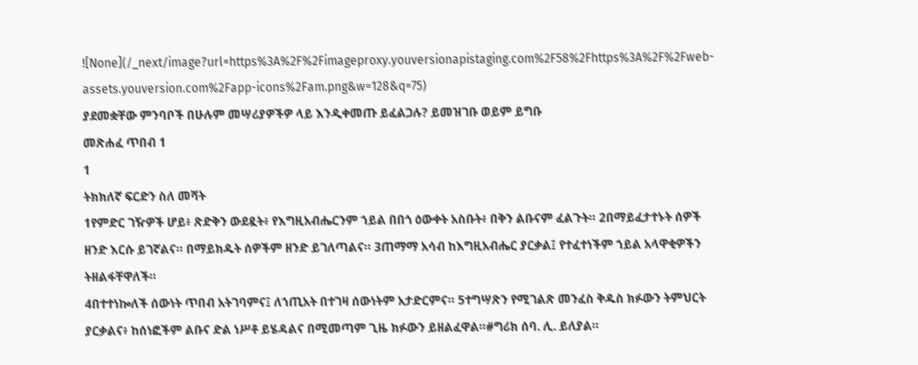![None](/_next/image?url=https%3A%2F%2Fimageproxy.youversionapistaging.com%2F58%2Fhttps%3A%2F%2Fweb-assets.youversion.com%2Fapp-icons%2Fam.png&w=128&q=75)
ያደመቋቸው ምንባቦች በሁሉም መሣሪያዎችዎ ላይ እንዲቀመጡ ይፈልጋሉ? ይመዝገቡ ወይም ይግቡ
መጽሐፈ ጥበብ 1
1
ትክክለኛ ፍርድን ስለ መሻት
1የምድር ገዥዎች ሆይ፥ ጽድቅን ውደዷት፥ የእግዚአብሔርንም ኀይል በበጎ ዕውቀት አስቡት፥ በቅን ልቡናም ፈልጉት። 2በማይፈታተኑት ሰዎች ዘንድ እርሱ ይገኛልና። በማይክዱት ሰዎችም ዘንድ ይገለጣልና። 3ጠማማ አሳብ ከእግዚአብሔር ያርቃል፤ የተፈተነችም ኀይል አላዋቂዎችን ትዘልፋቸዋለች።
4በተተነኰለች ሰውነት ጥበብ አትገባምና፤ ለኀጢአት በተገዛ ሰውነትም አታድርምና። 5ተግሣጽን የሚገልጽ መንፈስ ቅዱስ ክፉውን ትምህርት ያርቃልና፥ ከሰነፎችም ልቡና ድል ነሥቶ ይሄዳልና በሚመጣም ጊዜ ክፉውን ይዘልፈዋል።#ግሪክ ሰባ. ሊ. ይለያል።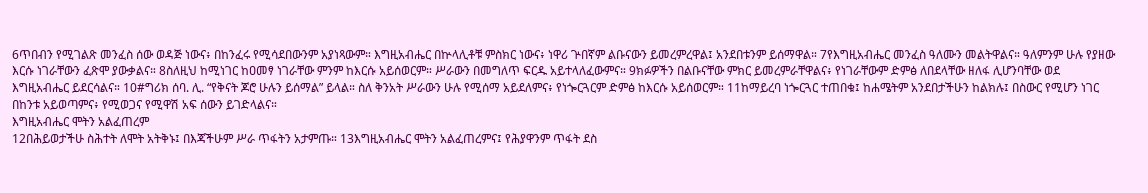6ጥበብን የሚገልጽ መንፈስ ሰው ወዳጅ ነውና፥ በከንፈሩ የሚሳደበውንም አያነጻውም። እግዚአብሔር በኵላሊቶቹ ምስክር ነውና፥ ነዋሪ ጕበኛም ልቡናውን ይመረምረዋል፤ አንደበቱንም ይሰማዋል። 7የእግዚአብሔር መንፈስ ዓለሙን መልትዋልና። ዓለምንም ሁሉ የያዘው እርሱ ነገራቸውን ፈጽሞ ያውቃልና። 8ስለዚህ ከሚነገር ከዐመፃ ነገራቸው ምንም ከእርሱ አይሰወርም። ሥራውን በመግለጥ ፍርዱ አይተላለፈውምና። 9ክፉዎችን በልቡናቸው ምክር ይመረምራቸዋልና፥ የነገራቸውም ድምፅ ለበደላቸው ዘለፋ ሊሆንባቸው ወደ እግዚአብሔር ይደርሳልና። 10#ግሪክ ሰባ. ሊ. “የቅናት ጆሮ ሁሉን ይሰማል” ይላል። ስለ ቅንአት ሥራውን ሁሉ የሚሰማ አይደለምና፥ የነጐርጓርም ድምፅ ከእርሱ አይሰወርም። 11ከማይረባ ነጐርጓር ተጠበቁ፤ ከሐሜትም አንደበታችሁን ከልክሉ፤ በስውር የሚሆን ነገር በከንቱ አይወጣምና፥ የሚወጋና የሚዋሽ አፍ ሰውን ይገድላልና።
እግዚአብሔር ሞትን አልፈጠረም
12በሕይወታችሁ ስሕተት ለሞት አትቅኑ፤ በእጃችሁም ሥራ ጥፋትን አታምጡ። 13እግዚአብሔር ሞትን አልፈጠረምና፤ የሕያዋንም ጥፋት ደስ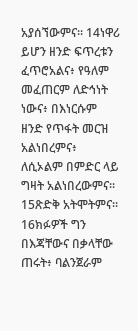አያሰኘውምና። 14ነዋሪ ይሆን ዘንድ ፍጥረቱን ፈጥሮአልና፥ የዓለም መፈጠርም ለድኅነት ነውና፥ በእነርሱም ዘንድ የጥፋት መርዝ አልነበረምና፥ ለሲኦልም በምድር ላይ ግዛት አልነበረውምና። 15ጽድቅ አትሞትምና። 16ክፉዎች ግን በእጃቸውና በቃላቸው ጠሩት፥ ባልንጀራም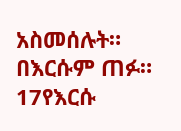አስመሰሉት። በእርሱም ጠፉ። 17የእርሱ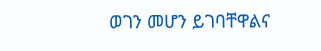ወገን መሆን ይገባቸዋልና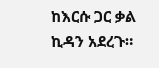ከእርሱ ጋር ቃል ኪዳን አደረጉ።